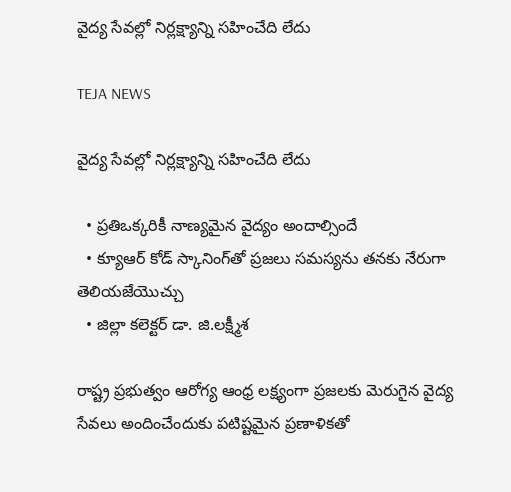వైద్య సేవ‌ల్లో నిర్ల‌క్ష్యాన్ని స‌హించేది లేదు

TEJA NEWS

వైద్య సేవ‌ల్లో నిర్ల‌క్ష్యాన్ని స‌హించేది లేదు

  • ప్ర‌తిఒక్కరికీ నాణ్య‌మైన వైద్యం అందాల్సిందే
  • క్యూఆర్ కోడ్ స్కానింగ్‌తో ప్రజలు స‌మ‌స్య‌ను త‌న‌కు నేరుగా తెలియ‌జేయొచ్చు
  • జిల్లా క‌లెక్ట‌ర్ డా. జి.ల‌క్ష్మీశ‌

రాష్ట్ర ప్రభుత్వం ఆరోగ్య ఆంధ్ర లక్ష్యంగా ప్రజలకు మెరుగైన వైద్య సేవలు అందించేందుకు పటిష్టమైన ప్రణాళికతో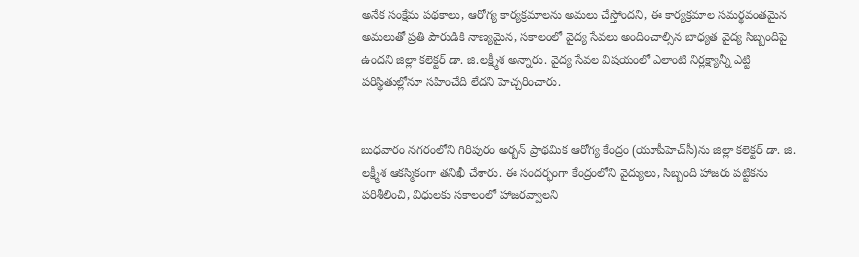అనేక సంక్షేమ పథకాలు, ఆరోగ్య కార్యక్రమాలను అమలు చేస్తోందని, ఈ కార్యక్రమాల సమర్థవంతమైన అమలుతో ప్రతి పౌరుడికి నాణ్యమైన, సకాలంలో వైద్య సేవలు అందించాల్సిన బాధ్యత వైద్య సిబ్బందిపై ఉందని జిల్లా క‌లెక్ట‌ర్ డా. జి.ల‌క్ష్మీశ అన్నారు. వైద్య సేవల విషయంలో ఎలాంటి నిర్లక్ష్యాన్నీ ఎట్టి పరిస్థితుల్లోనూ సహించేది లేదని హెచ్చరించారు.


బుధవారం నగరంలోని గిరిపురం అర్బన్ ప్రాథమిక ఆరోగ్య కేంద్రం (యూపీహెచ్‌సీ)ను జిల్లా కలెక్టర్ డా. జి. లక్ష్మీశ ఆకస్మికంగా తనిఖీ చేశారు. ఈ సందర్భంగా కేంద్రంలోని వైద్యులు, సిబ్బంది హాజరు పట్టికను పరిశీలించి, విధులకు సకాలంలో హాజరవ్వాలని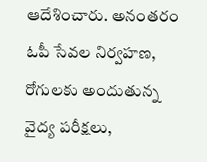ఆదేశించారు. అనంతరం ఓపీ సేవల నిర్వహణ, రోగులకు అందుతున్న వైద్య పరీక్షలు,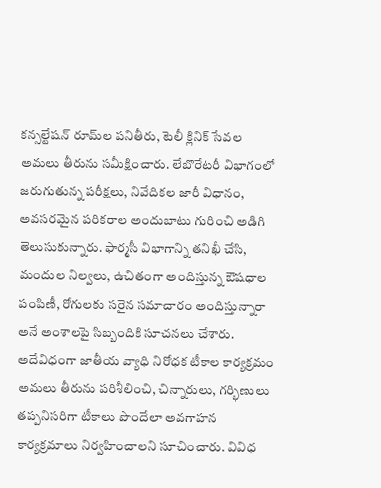కన్సల్టేషన్ రూమ్‌ల పనితీరు, టెలీ క్లినిక్ సేవల అమలు తీరును సమీక్షించారు. లేబొరేటరీ విభాగంలో జరుగుతున్న పరీక్షలు, నివేదికల జారీ విధానం, అవసరమైన పరికరాల అందుబాటు గురించి అడిగి తెలుసుకున్నారు. ఫార్మసీ విభాగాన్ని తనిఖీ చేసి, మందుల నిల్వలు, ఉచితంగా అందిస్తున్న ఔషధాల పంపిణీ, రోగులకు సరైన సమాచారం అందిస్తున్నారా అనే అంశాలపై సిబ్బందికి సూచనలు చేశారు. అదేవిధంగా జాతీయ వ్యాధి నిరోధక టీకాల కార్యక్రమం అమలు తీరును పరిశీలించి, చిన్నారులు, గర్భిణులు తప్పనిసరిగా టీకాలు పొందేలా అవగాహన కార్యక్రమాలు నిర్వహించాలని సూచించారు. వివిధ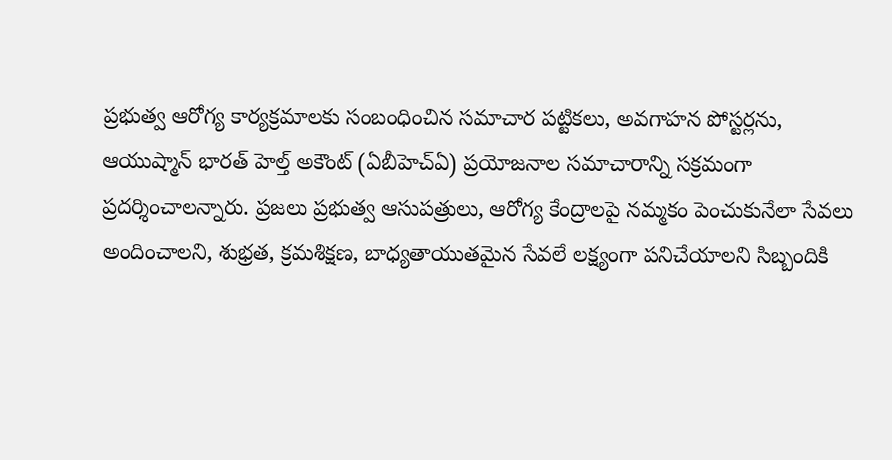ప్రభుత్వ ఆరోగ్య కార్యక్రమాలకు సంబంధించిన సమాచార పట్టికలు, అవగాహన పోస్టర్ల‌ను, ఆయుష్మాన్ భార‌త్ హెల్త్ అకౌంట్ (ఏబీహెచ్ఏ) ప్ర‌యోజ‌నాల స‌మాచారాన్ని సక్రమంగా ప్రదర్శించాలన్నారు. ప్రజలు ప్రభుత్వ ఆసుపత్రులు, ఆరోగ్య కేంద్రాలపై నమ్మకం పెంచుకునేలా సేవలు అందించాలని, శుభ్రత, క్రమశిక్షణ, బాధ్యతాయుతమైన సేవలే లక్ష్యంగా పనిచేయాలని సిబ్బందికి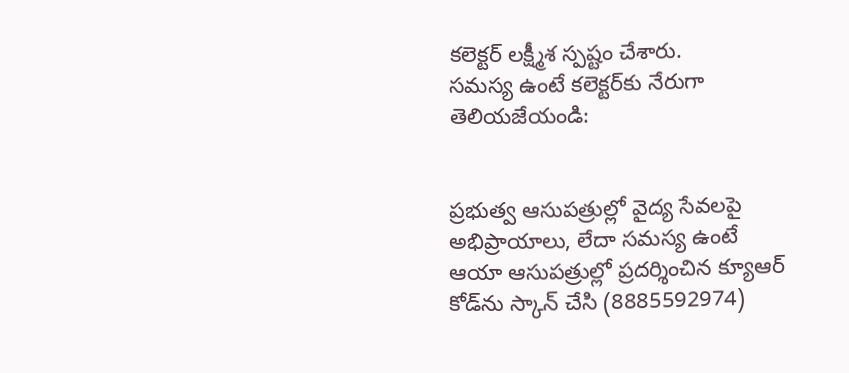క‌లెక్ట‌ర్ ల‌క్ష్మీశ స్పష్టం చేశారు.
స‌మ‌స్య ఉంటే క‌లెక్ట‌ర్‌కు నేరుగా తెలియ‌జేయండి:


ప్ర‌భుత్వ ఆసుప‌త్రుల్లో వైద్య సేవ‌ల‌పై అభిప్రాయాలు, లేదా స‌మ‌స్య ఉంటే ఆయా ఆసుపత్రుల్లో ప్రదర్శించిన క్యూఆర్ కోడ్‌ను స్కాన్ చేసి (8885592974)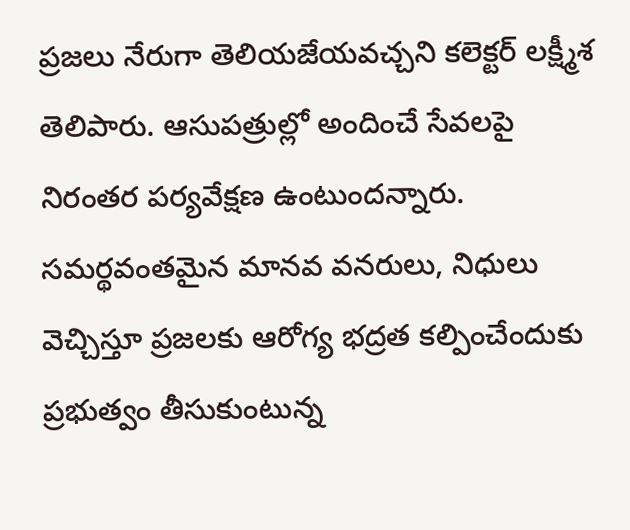ప్ర‌జ‌లు నేరుగా తెలియ‌జేయ‌వ‌చ్చ‌ని క‌లెక్ట‌ర్ ల‌క్ష్మీశ తెలిపారు. ఆసుప‌త్రుల్లో అందించే సేవ‌ల‌పై నిరంత‌ర ప‌ర్య‌వేక్ష‌ణ ఉంటుంద‌న్నారు. స‌మ‌ర్థ‌వంత‌మైన మాన‌వ వ‌న‌రులు, నిధులు వెచ్చిస్తూ ప్ర‌జ‌ల‌కు ఆరోగ్య భ‌ద్ర‌త క‌ల్పించేందుకు ప్రభుత్వం తీసుకుంటున్న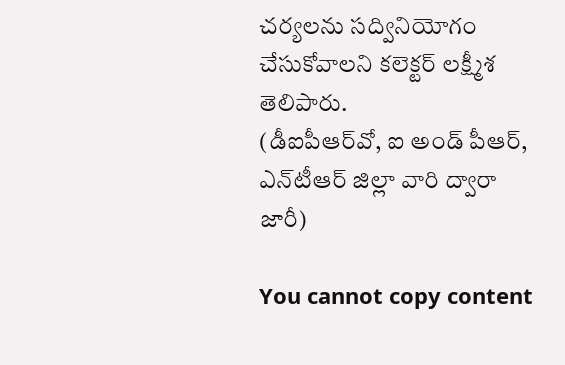చ‌ర్య‌ల‌ను స‌ద్వినియోగం చేసుకోవాల‌ని క‌లెక్ట‌ర్ ల‌క్ష్మీశ తెలిపారు.
(డీఐపీఆర్‌వో, ఐ అండ్ పీఆర్‌, ఎన్‌టీఆర్ జిల్లా వారి ద్వారా జారీ)

You cannot copy content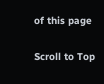of this page

Scroll to Top